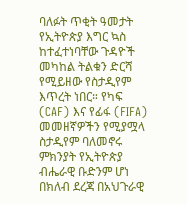ባለፉት ጥቂት ዓመታት የኢትዮጵያ እግር ኳስ ከተፈተነባቸው ጉዳዮች መካከል ትልቁን ድርሻ የሚይዘው የስታዲየም እጥረት ነበር። የካፍ (CAF) እና የፊፋ (FIFA) መመዘኛዎችን የሚያሟላ ስታዲየም ባለመኖሩ ምክንያት የኢትዮጵያ ብሔራዊ ቡድንም ሆነ በክለብ ደረጃ በአህጉራዊ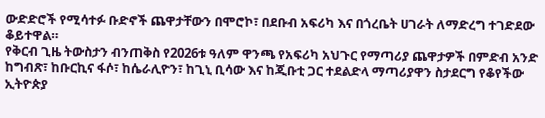ውድድሮች የሚሳተፉ ቡድኖች ጨዋታቸውን በሞሮኮ፣ በደቡብ አፍሪካ እና በጎረቤት ሀገራት ለማድረግ ተገድደው ቆይተዋል።
የቅርብ ጊዜ ትውስታን ብንጠቅስ የ2026ቱ ዓለም ዋንጫ የአፍሪካ አህጉር የማጣሪያ ጨዋታዎች በምድብ አንድ ከግብጽ፣ ከቡርኪና ፋሶ፣ ከሴራሊዮን፣ ከጊኒ ቢሳው እና ከጂቡቲ ጋር ተደልድላ ማጣሪያዋን ስታደርግ የቆየችው ኢትዮጵያ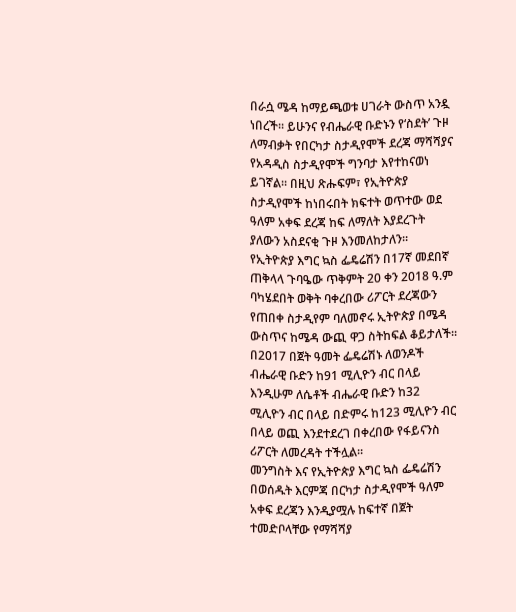በራሷ ሜዳ ከማይጫወቱ ሀገራት ውስጥ አንዷ ነበረች፡፡ ይሁንና የብሔራዊ ቡድኑን የ‘ስደት’ ጉዞ ለማብቃት የበርካታ ስታዲየሞች ደረጃ ማሻሻያና የአዳዲስ ስታዲየሞች ግንባታ እየተከናወነ ይገኛል፡፡ በዚህ ጽሑፍም፣ የኢትዮጵያ ስታዲየሞች ከነበሩበት ክፍተት ወጥተው ወደ ዓለም አቀፍ ደረጃ ከፍ ለማለት እያደረጉት ያለውን አስደናቂ ጉዞ እንመለከታለን።
የኢትዮጵያ እግር ኳስ ፌዴሬሽን በ17ኛ መደበኛ ጠቅላላ ጉባዔው ጥቅምት 20 ቀን 2018 ዓ.ም ባካሄደበት ወቅት ባቀረበው ሪፖርት ደረጃውን የጠበቀ ስታዲየም ባለመኖሩ ኢትዮጵያ በሜዳ ውስጥና ከሜዳ ውጪ ዋጋ ስትከፍል ቆይታለች፡፡ በ2017 በጀት ዓመት ፌዴሬሽኑ ለወንዶች ብሔራዊ ቡድን ከ91 ሚሊዮን ብር በላይ እንዲሁም ለሴቶች ብሔራዊ ቡድን ከ32 ሚሊዮን ብር በላይ በድምሩ ከ123 ሚሊዮን ብር በላይ ወጪ እንደተደረገ በቀረበው የፋይናንስ ሪፖርት ለመረዳት ተችሏል።
መንግስት እና የኢትዮጵያ እግር ኳስ ፌዴሬሽን በወሰዱት እርምጃ በርካታ ስታዲየሞች ዓለም አቀፍ ደረጃን እንዲያሟሉ ከፍተኛ በጀት ተመድቦላቸው የማሻሻያ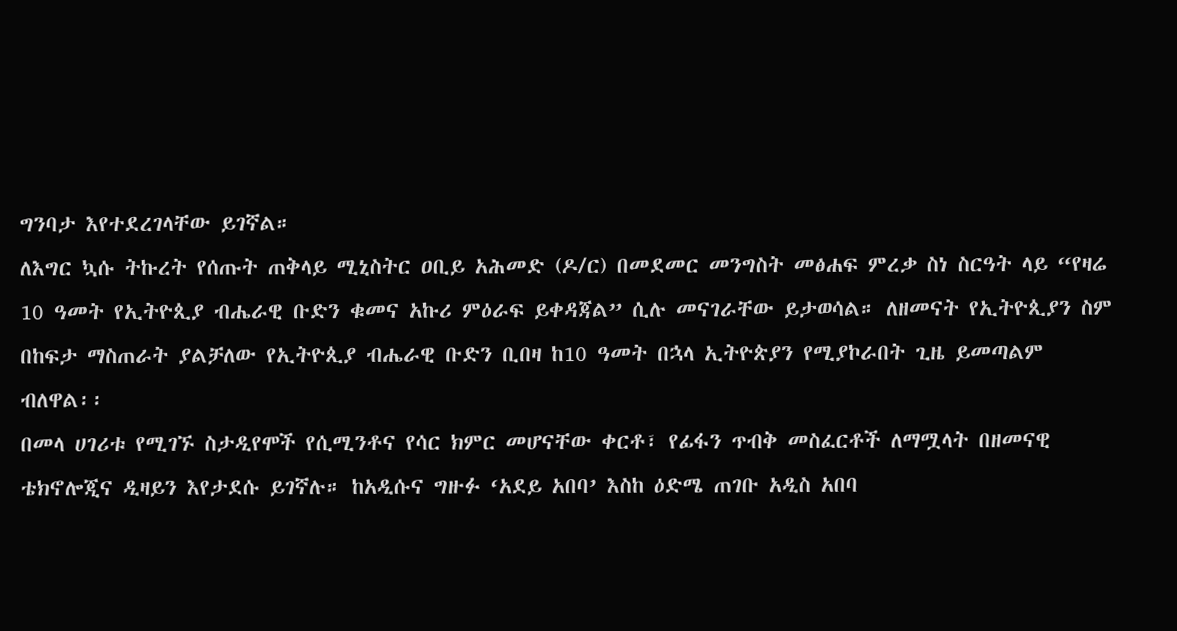ግንባታ እየተደረገላቸው ይገኛል።
ለእግር ኳሱ ትኩረት የሰጡት ጠቅላይ ሚኒስትር ዐቢይ አሕመድ (ዶ/ር) በመደመር መንግስት መፅሐፍ ምረቃ ስነ ስርዓት ላይ “የዛሬ 10 ዓመት የኢትዮጲያ ብሔራዊ ቡድን ቁመና አኩሪ ምዕራፍ ይቀዳጃል” ሲሉ መናገራቸው ይታወሳል። ለዘመናት የኢትዮጲያን ስም በከፍታ ማስጠራት ያልቻለው የኢትዮጲያ ብሔራዊ ቡድን ቢበዛ ከ10 ዓመት በኋላ ኢትዮጵያን የሚያኮራበት ጊዜ ይመጣልም ብለዋል፡፡
በመላ ሀገሪቱ የሚገኙ ስታዲየሞች የሲሚንቶና የሳር ክምር መሆናቸው ቀርቶ፣ የፊፋን ጥብቅ መስፈርቶች ለማሟላት በዘመናዊ ቴክኖሎጂና ዲዛይን እየታደሱ ይገኛሉ። ከአዲሱና ግዙፉ ‘አደይ አበባ’ እስከ ዕድሜ ጠገቡ አዲስ አበባ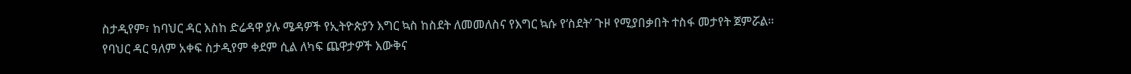ስታዲየም፣ ከባህር ዳር እስከ ድሬዳዋ ያሉ ሜዳዎች የኢትዮጵያን እግር ኳስ ከስደት ለመመለስና የእግር ኳሱ የ‘ስደት’ ጉዞ የሚያበቃበት ተስፋ መታየት ጀምሯል።
የባህር ዳር ዓለም አቀፍ ስታዲየም ቀደም ሲል ለካፍ ጨዋታዎች እውቅና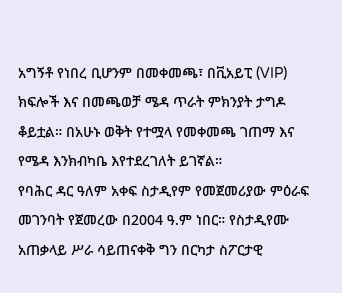አግኝቶ የነበረ ቢሆንም በመቀመጫ፣ በቪአይፒ (VIP) ክፍሎች እና በመጫወቻ ሜዳ ጥራት ምክንያት ታግዶ ቆይቷል። በአሁኑ ወቅት የተሟላ የመቀመጫ ገጠማ እና የሜዳ እንክብካቤ እየተደረገለት ይገኛል።
የባሕር ዳር ዓለም አቀፍ ስታዲየም የመጀመሪያው ምዕራፍ መገንባት የጀመረው በ2004 ዓ.ም ነበር። የስታዲየሙ አጠቃላይ ሥራ ሳይጠናቀቅ ግን በርካታ ስፖርታዊ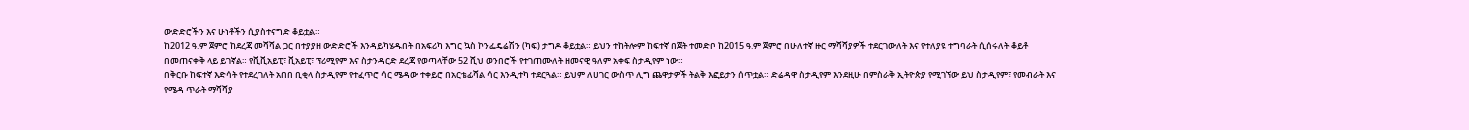ውድድሮችን እና ሁነቶችን ሲያስተናግድ ቆይቷል።
ከ2012 ዓ.ም ጀምሮ ከደረጃ መሻሻል ጋር በተያያዘ ውድድሮች እንዳይካሄዱበት በአፍሪካ እግር ኳስ ኮንፌዴሬሽን (ካፍ) ታግዶ ቆይቷል። ይህን ተከትሎም ከፍተኛ በጀት ተመድቦ ከ2015 ዓ.ም ጀምሮ በሁለተኛ ዙር ማሻሻያዎች ተደርገውለት እና የተለያዩ ተግባራት ሲሰሩለት ቆይቶ በመጠናቀቅ ላይ ይገኛል። የቪቪአይፒ፣ ቪአይፒ፣ ፕሪሚየም እና ስታንዳርድ ደረጃ የወጣላቸው 52 ሺህ ወንበሮች የተገጠሙለት ዘመናዊ ዓለም አቀፍ ስታዲየም ነው።
በቅርቡ ከፍተኛ እድሳት የተደረገለት አበበ ቢቂላ ስታዲየም የተፈጥሮ ሳር ሜዳው ተቀይሮ በአርቴፊሻል ሳር እንዲተካ ተደርጓል። ይህም ለሀገር ውስጥ ሊግ ጨዋታዎች ትልቅ እፎይታን ሰጥቷል። ድሬዳዋ ስታዲየም እንደዚሁ በምስራቅ ኢትዮጵያ የሚገኘው ይህ ስታዲየም፣ የመብራት እና የሜዳ ጥራት ማሻሻያ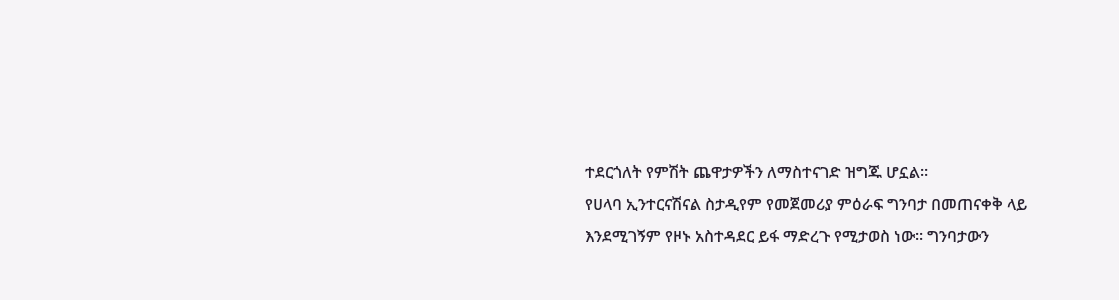ተደርጎለት የምሽት ጨዋታዎችን ለማስተናገድ ዝግጁ ሆኗል።
የሀላባ ኢንተርናሽናል ስታዲየም የመጀመሪያ ምዕራፍ ግንባታ በመጠናቀቅ ላይ እንደሚገኝም የዞኑ አስተዳደር ይፋ ማድረጉ የሚታወስ ነው፡፡ ግንባታውን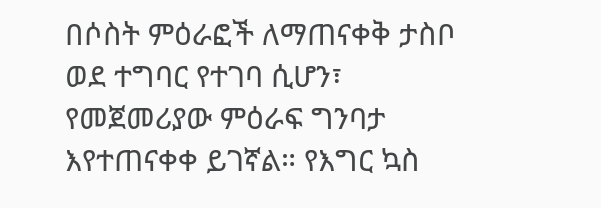በሶስት ምዕራፎች ለማጠናቀቅ ታስቦ ወደ ተግባር የተገባ ሲሆን፣ የመጀመሪያው ምዕራፍ ግንባታ እየተጠናቀቀ ይገኛል። የእግር ኳስ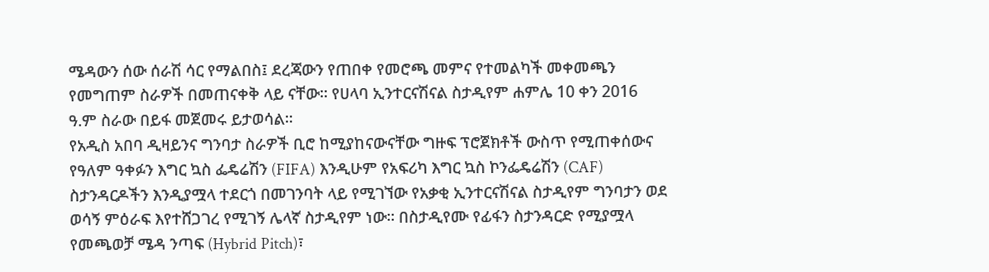ሜዳውን ሰው ሰራሽ ሳር የማልበስ፤ ደረጃውን የጠበቀ የመሮጫ መምና የተመልካች መቀመጫን የመግጠም ስራዎች በመጠናቀቅ ላይ ናቸው፡፡ የሀላባ ኢንተርናሽናል ስታዲየም ሐምሌ 10 ቀን 2016 ዓ.ም ስራው በይፋ መጀመሩ ይታወሳል።
የአዲስ አበባ ዲዛይንና ግንባታ ስራዎች ቢሮ ከሚያከናውናቸው ግዙፍ ፕሮጀክቶች ውስጥ የሚጠቀሰውና የዓለም ዓቀፉን እግር ኳስ ፌዴሬሽን (FIFA) እንዲሁም የአፍሪካ እግር ኳስ ኮንፌዴሬሽን (CAF) ስታንዳርዶችን እንዲያሟላ ተደርጎ በመገንባት ላይ የሚገኘው የአቃቂ ኢንተርናሽናል ስታዲየም ግንባታን ወደ ወሳኝ ምዕራፍ እየተሸጋገረ የሚገኝ ሌላኛ ስታዲየም ነው፡፡ በስታዲየሙ የፊፋን ስታንዳርድ የሚያሟላ የመጫወቻ ሜዳ ንጣፍ (Hybrid Pitch)፣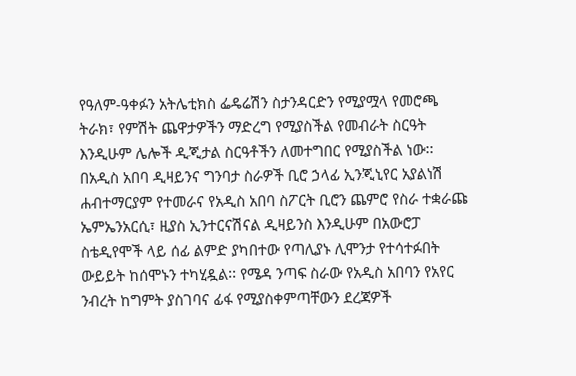የዓለም-ዓቀፉን አትሌቲክስ ፌዴሬሽን ስታንዳርድን የሚያሟላ የመሮጫ ትራክ፣ የምሽት ጨዋታዎችን ማድረግ የሚያስችል የመብራት ስርዓት እንዲሁም ሌሎች ዲጂታል ስርዓቶችን ለመተግበር የሚያስችል ነው፡፡
በአዲስ አበባ ዲዛይንና ግንባታ ስራዎች ቢሮ ኃላፊ ኢንጂኒየር አያልነሽ ሐብተማርያም የተመራና የአዲስ አበባ ስፖርት ቢሮን ጨምሮ የስራ ተቋራጩ ኤምኤንአርሲ፣ ዚያስ ኢንተርናሽናል ዲዛይንስ እንዲሁም በአውሮፓ ስቴዲየሞች ላይ ሰፊ ልምድ ያካበተው የጣሊያኑ ሊሞንታ የተሳተፉበት ውይይት ከሰሞኑን ተካሂዷል፡፡ የሜዳ ንጣፍ ስራው የአዲስ አበባን የአየር ንብረት ከግምት ያስገባና ፊፋ የሚያስቀምጣቸውን ደረጃዎች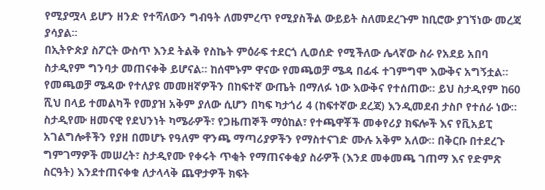የሚያሟላ ይሆን ዘንድ የተሻለውን ግብዓት ለመምረጥ የሚያስችል ውይይት ስለመደረጉም ከቢሮው ያገኘነው መረጃ ያሳያል፡፡
በኢትዮጵያ ስፖርት ውስጥ እንደ ትልቅ የስኬት ምዕራፍ ተደርጎ ሊወሰድ የሚችለው ሌላኛው ስራ የአደይ አበባ ስታዲየም ግንባታ መጠናቀቅ ይሆናል። ከሰሞኑም ዋናው የመጫወቻ ሜዳ በፊፋ ተገምግሞ እውቅና አግኝቷል። የመጫወቻ ሜዳው የተለያዩ መመዘኛዎችን በከፍተኛ ውጤት በማለፉ ነው እውቅና የተሰጠው። ይህ ስታዲየም ከ60 ሺህ በላይ ተመልካች የመያዝ አቅም ያለው ሲሆን በካፍ ካታጎሪ 4 (ከፍተኛው ደረጃ) እንዲመደብ ታስቦ የተሰራ ነው። ስታዲየሙ ዘመናዊ የደህንነት ካሜራዎች፣ የጋዜጠኞች ማዕከል፣ የተጫዋቾች መቀየሪያ ክፍሎች እና የቪአይፒ አገልግሎቶችን የያዘ በመሆኑ የዓለም ዋንጫ ማጣሪያዎችን የማስተናገድ ሙሉ አቅም አለው። በቅርቡ በተደረጉ ግምገማዎች መሠረት፣ ስታዲየሙ የቀሩት ጥቂት የማጠናቀቂያ ስራዎች (እንደ መቀመጫ ገጠማ እና የድምጽ ስርዓት) እንደተጠናቀቁ ለታላላቅ ጨዋታዎች ክፍት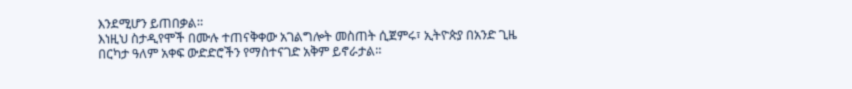እንደሚሆን ይጠበቃል።
እነዚህ ስታዲየሞች በሙሉ ተጠናቅቀው አገልግሎት መስጠት ሲጀምሩ፣ ኢትዮጵያ በአንድ ጊዜ በርካታ ዓለም አቀፍ ውድድሮችን የማስተናገድ አቅም ይኖራታል።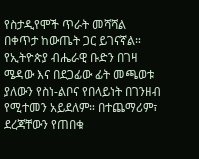የስታዲየሞች ጥራት መሻሻል በቀጥታ ከውጤት ጋር ይገናኛል። የኢትዮጵያ ብሔራዊ ቡድን በገዛ ሜዳው እና በደጋፊው ፊት መጫወቱ ያለውን የስነ-ልቦና የበላይነት በገንዘብ የሚተመን አይደለም። በተጨማሪም፣ ደረጃቸውን የጠበቁ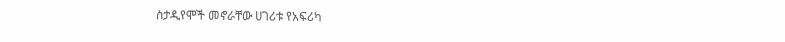ስታዲየሞች መኖራቸው ሀገሪቱ የአፍሪካ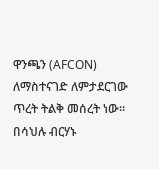ዋንጫን (AFCON) ለማስተናገድ ለምታደርገው ጥረት ትልቅ መሰረት ነው።
በሳህሉ ብርሃኑ